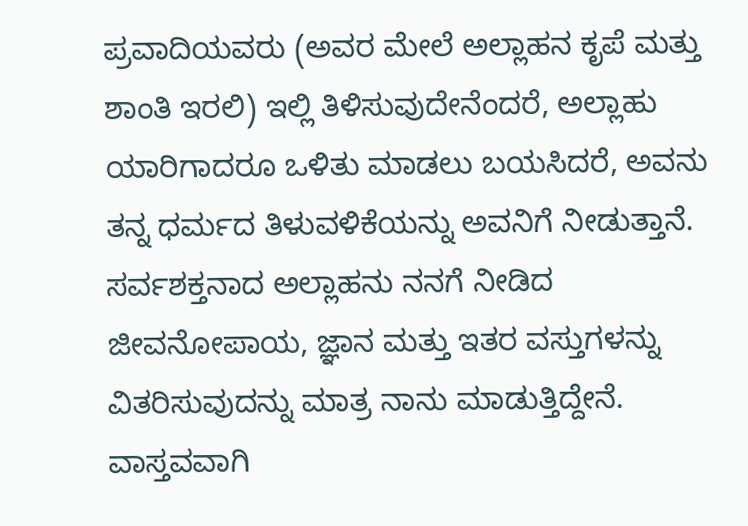ಪ್ರವಾದಿಯವರು (ಅವರ ಮೇಲೆ ಅಲ್ಲಾಹನ ಕೃಪೆ ಮತ್ತು ಶಾಂತಿ ಇರಲಿ) ಇಲ್ಲಿ ತಿಳಿಸುವುದೇನೆಂದರೆ, ಅಲ್ಲಾಹು ಯಾರಿಗಾದರೂ ಒಳಿತು ಮಾಡಲು ಬಯಸಿದರೆ, ಅವನು ತನ್ನ ಧರ್ಮದ ತಿಳುವಳಿಕೆಯನ್ನು ಅವನಿಗೆ ನೀಡುತ್ತಾನೆ. ಸರ್ವಶಕ್ತನಾದ ಅಲ್ಲಾಹನು ನನಗೆ ನೀಡಿದ ಜೀವನೋಪಾಯ, ಜ್ಞಾನ ಮತ್ತು ಇತರ ವಸ್ತುಗಳನ್ನು ವಿತರಿಸುವುದನ್ನು ಮಾತ್ರ ನಾನು ಮಾಡುತ್ತಿದ್ದೇನೆ. ವಾಸ್ತವವಾಗಿ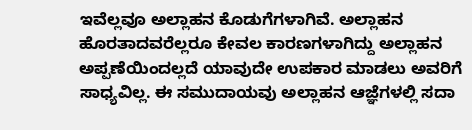ಇವೆಲ್ಲವೂ ಅಲ್ಲಾಹನ ಕೊಡುಗೆಗಳಾಗಿವೆ. ಅಲ್ಲಾಹನ ಹೊರತಾದವರೆಲ್ಲರೂ ಕೇವಲ ಕಾರಣಗಳಾಗಿದ್ದು ಅಲ್ಲಾಹನ ಅಪ್ಪಣೆಯಿಂದಲ್ಲದೆ ಯಾವುದೇ ಉಪಕಾರ ಮಾಡಲು ಅವರಿಗೆ ಸಾಧ್ಯವಿಲ್ಲ. ಈ ಸಮುದಾಯವು ಅಲ್ಲಾಹನ ಆಜ್ಞೆಗಳಲ್ಲಿ ಸದಾ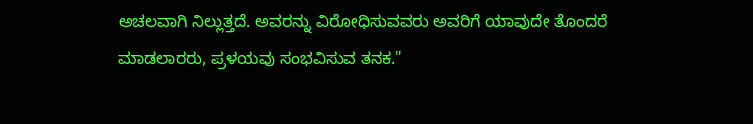ಅಚಲವಾಗಿ ನಿಲ್ಲುತ್ತದೆ. ಅವರನ್ನು ವಿರೋಧಿಸುವವರು ಅವರಿಗೆ ಯಾವುದೇ ತೊಂದರೆ ಮಾಡಲಾರರು, ಪ್ರಳಯವು ಸಂಭವಿಸುವ ತನಕ."